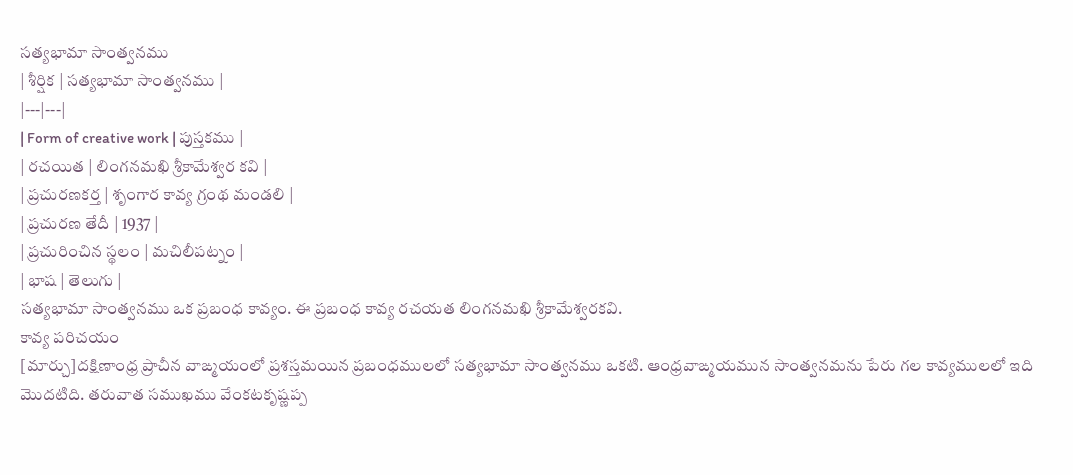సత్యభామా సాంత్వనము
| శీర్షిక | సత్యభామా సాంత్వనము |
|---|---|
| Form of creative work | పుస్తకము |
| రచయిత | లింగనమఖి శ్రీకామేశ్వర కవి |
| ప్రచురణకర్త | శృంగార కావ్య గ్రంథ మండలి |
| ప్రచురణ తేదీ | 1937 |
| ప్రచురించిన స్థలం | మచిలీపట్నం |
| భాష | తెలుగు |
సత్యభామా సాంత్వనము ఒక ప్రబంధ కావ్యం. ఈ ప్రబంధ కావ్య రచయత లింగనమఖి శ్రీకామేశ్వరకవి.
కావ్య పరిచయం
[మార్చు]దక్షిణాంధ్ర ప్రాచీన వాఙ్మయంలో ప్రశస్తమయిన ప్రబంధములలో సత్యభామా సాంత్వనము ఒకటి. ఆంధ్రవాఙ్మయమున సాంత్వనమను పేరు గల కావ్యములలో ఇది మొదటిది. తరువాత సముఖము వేంకటకృష్ణప్ప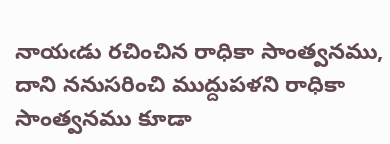నాయఁడు రచించిన రాధికా సాంత్వనము, దాని ననుసరించి ముద్దుపళని రాధికా సాంత్వనము కూడా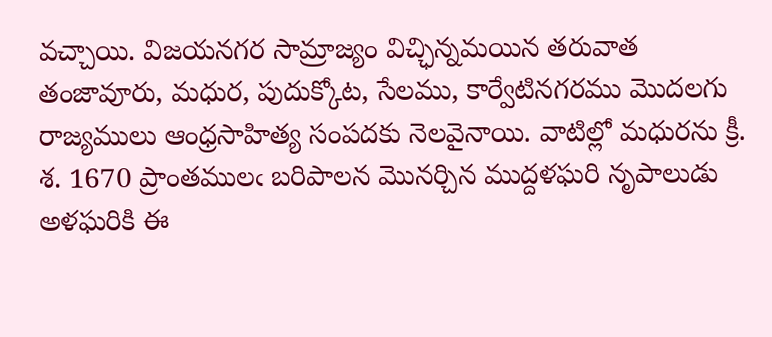వచ్చాయి. విజయనగర సామ్రాజ్యం విచ్ఛిన్నమయిన తరువాత తంజావూరు, మధుర, పుదుక్కోట, సేలము, కార్వేటినగరము మొదలగు రాజ్యములు ఆంధ్రసాహిత్య సంపదకు నెలవైనాయి. వాటిల్లో మధురను క్రీ. శ. 1670 ప్రాంతములఁ బరిపాలన మొనర్చిన ముద్దళఘరి నృపాలుడు అళఘరికి ఈ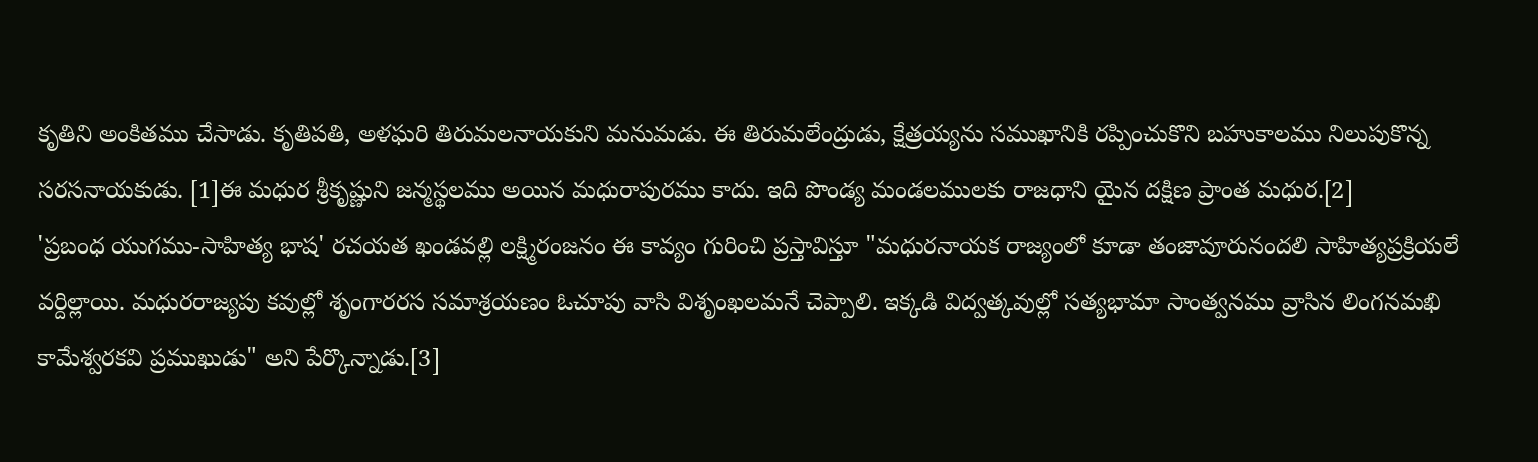కృతిని అంకితము చేసాడు. కృతిపతి, అళఘరి తిరుమలనాయకుని మనుమడు. ఈ తిరుమలేంద్రుడు, క్షేత్రయ్యను సముఖానికి రప్పించుకొని బహుకాలము నిలుపుకొన్న సరసనాయకుడు. [1]ఈ మధుర శ్రీకృష్ణుని జన్మస్థలము అయిన మధురాపురము కాదు. ఇది పొండ్య మండలములకు రాజధాని యైన దక్షిణ ప్రాంత మధుర.[2]
'ప్రబంధ యుగము-సాహిత్య భాష' రచయత ఖండవల్లి లక్ష్మిరంజనం ఈ కావ్యం గురించి ప్రస్తావిస్తూ "మధురనాయక రాజ్యంలో కూడా తంజావూరునందలి సాహిత్యప్రక్రియలే వర్దిల్లాయి. మధురరాజ్యపు కవుల్లో శృంగారరస సమాశ్రయణం ఓచూపు వాసి విశృంఖలమనే చెప్పాలి. ఇక్కడి విద్వత్కవుల్లో సత్యభామా సాంత్వనము వ్రాసిన లింగనమఖి కామేశ్వరకవి ప్రముఖుడు" అని పేర్కొన్నాడు.[3]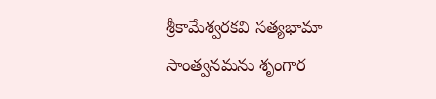శ్రీకామేశ్వరకవి సత్యభామా సాంత్వనమను శృంగార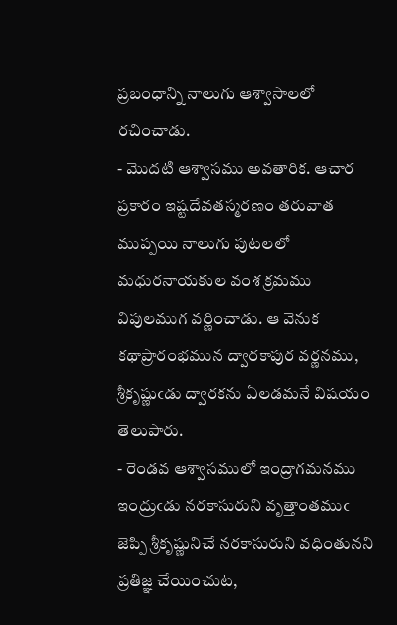ప్రబంధాన్ని నాలుగు ఆశ్వాసాలలో రచించాడు.
- మొదటి ఆశ్వాసము అవతారిక. ఆచార ప్రకారం ఇష్టదేవతస్మరణం తరువాత ముప్పయి నాలుగు పుటలలో మధురనాయకుల వంశ క్రమము విపులముగ వర్ణించాడు. ఆ వెనుక కథాప్రారంభమున ద్వారకాపుర వర్ణనము, శ్రీకృష్ణుఁడు ద్వారకను ఏలడమనే విషయం తెలుపారు.
- రెండవ ఆశ్వాసములో ఇంద్రాగమనము ఇంద్రుఁడు నరకాసురుని వృత్తాంతముఁ జెప్పి శ్రీకృష్ణునిచే నరకాసురుని వధింతునని ప్రతిజ్ఞ చేయించుట,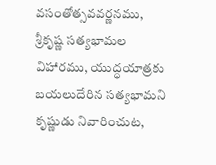వసంతోత్సవవర్ణనము, శ్రీకృష్ణ సత్యభామల విహారము, యుద్ధయాత్రకు బయలుదేరిన సత్యభామని కృష్ణుడు నివారించుట,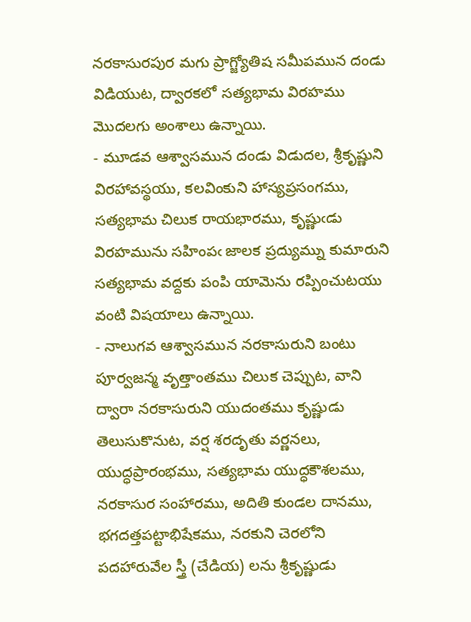నరకాసురపుర మగు ప్రాగ్జ్యోతిష సమీపమున దండు విడియుట, ద్వారకలో సత్యభామ విరహము మొదలగు అంశాలు ఉన్నాయి.
- మూడవ ఆశ్వాసమున దండు విడుదల, శ్రీకృష్ణుని విరహావస్థయు, కలవింకుని హాస్యప్రసంగము, సత్యభామ చిలుక రాయభారము, కృష్ణుఁడు విరహమును సహింపఁ జాలక ప్రద్యుమ్ను కుమారుని సత్యభామ వద్దకు పంపి యామెను రప్పించుటయు వంటి విషయాలు ఉన్నాయి.
- నాలుగవ ఆశ్వాసమున నరకాసురుని బంటు పూర్వజన్మ వృత్తాంతము చిలుక చెప్పుట, వాని ద్వారా నరకాసురుని యుదంతము కృష్ణుడు తెలుసుకొనుట, వర్ష శరదృతు వర్ణనలు, యుద్ధప్రారంభము, సత్యభామ యుద్ధకౌశలము, నరకాసుర సంహారము, అదితి కుండల దానము, భగదత్తపట్టాభిషేకము, నరకుని చెరలోని పదహారువేల స్త్రీ (చేడియ) లను శ్రీకృష్ణుడు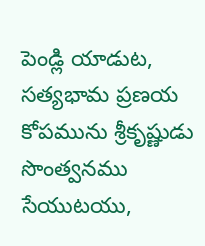పెండ్లి యాడుట, సత్యభామ ప్రణయ కోపమును శ్రీకృష్ణుడు సొంత్వనము సేయుటయు,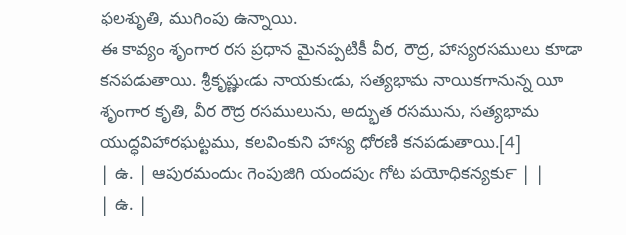ఫలశుృతి, ముగింపు ఉన్నాయి.
ఈ కావ్యం శృంగార రస ప్రధాన మైనప్పటికీ వీర, రౌద్ర, హాస్యరసములు కూడా కనపడుతాయి. శ్రీకృష్ణుఁడు నాయకుఁడు, సత్యభామ నాయికగానున్న యీ శృంగార కృతి, వీర రౌద్ర రసములును, అద్భుత రసమును, సత్యభామ యుద్ధవిహారఘట్టము, కలవింకుని హాస్య ధోరణి కనపడుతాయి.[4]
| ఉ. | ఆపురమందుఁ గెంపుజిగి యందపుఁ గోట పయోధికన్యకు౯ | |
| ఉ. |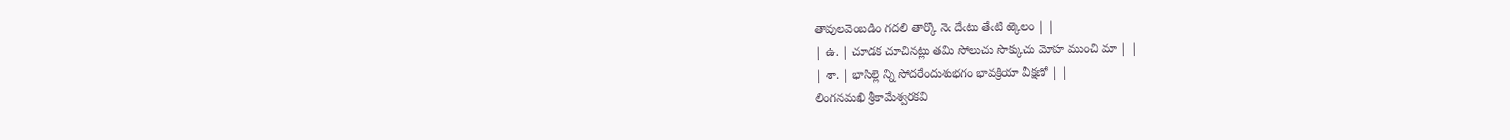తావులవెంబడిం గదలి తార్కొ నెఁ దేఁటు తేఁటి ఱ్కెలం | |
| ఉ. | చూడక చూచినట్లు తమి సోలుచు సొక్కుచు మోహ ముంచి మా | |
| శా. | భాసిల్లె న్ని సోదరేందుశుభగం భావక్రియా వీక్షణో | |
లింగనమఖి శ్రీకామేశ్వరకవి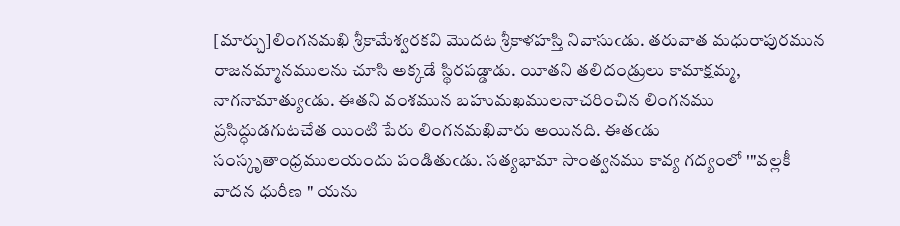[మార్చు]లింగనమఖి శ్రీకామేశ్వరకవి మొదట శ్రీకాళహస్తి నివాసుఁడు. తరువాత మధురాపురమున రాజనమ్మానములను చూసి అక్కడే స్థిరపడ్డాడు. యీతని తలిదండ్రులు కామాక్షమ్మ, నాగనామాత్యుఁడు. ఈతని వంశమున బహుమఖములనాచరించిన లింగనము ప్రసిద్ధుడగుటచేత యింటి పేరు లింగనమఖివారు అయినది. ఈతఁడు సంస్కృతాంధ్రములయందు పండితుఁడు. సత్యభామా సాంత్వనము కావ్య గద్యంలో '"వల్లకీ వాదన ధురీణ " యను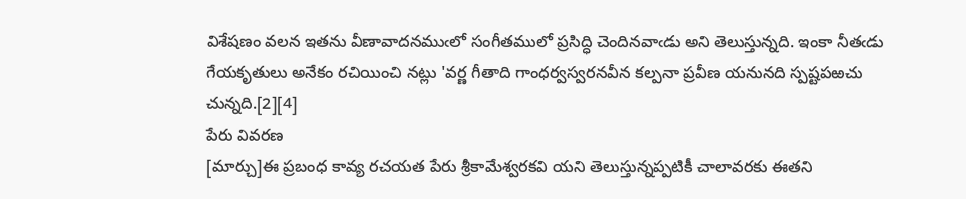విశేషణం వలన ఇతను వీణావాదనముఁలో సంగీతములో ప్రసిద్ధి చెందినవాఁడు అని తెలుస్తున్నది. ఇంకా నీతఁడు గేయకృతులు అనేకం రచియించి నట్లు 'వర్ణ గీతాది గాంధర్వస్వరనవీన కల్పనా ప్రవీణ యనునది స్పష్టపఱచు చున్నది.[2][4]
పేరు వివరణ
[మార్చు]ఈ ప్రబంధ కావ్య రచయత పేరు శ్రీకామేశ్వరకవి యని తెలుస్తున్నప్పటికీ చాలావరకు ఈతని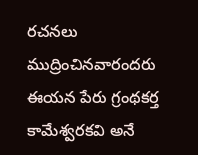రచనలు ముద్రించినవారందరు ఈయన పేరు గ్రంథకర్త కామేశ్వరకవి అనే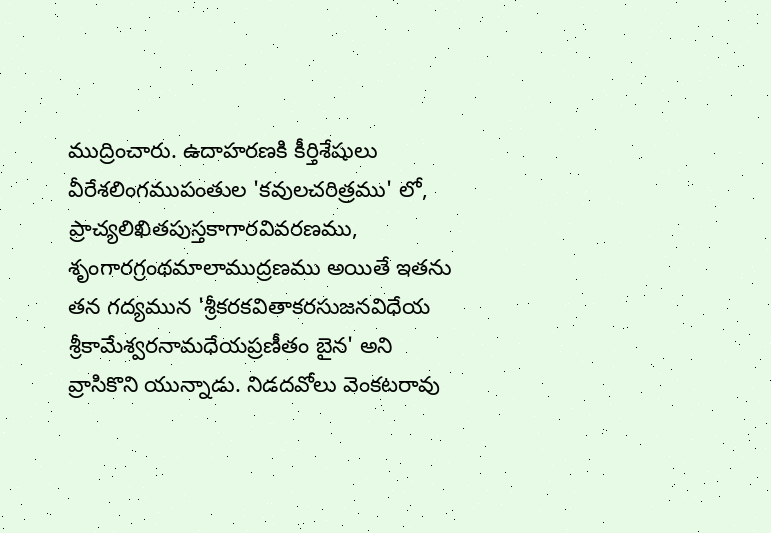ముద్రించారు. ఉదాహరణకి కీర్తిశేషులు వీరేశలింగముపంతుల 'కవులచరిత్రము' లో, ప్రాచ్యలిఖితపుస్తకాగారవివరణము, శృంగారగ్రంథమాలాముద్రణము అయితే ఇతను తన గద్యమున 'శ్రీకరకవితాకరసుజనవిధేయ శ్రీకామేశ్వరనామధేయప్రణీతం బైన' అని వ్రాసికొని యున్నాడు. నిడదవోలు వెంకటరావు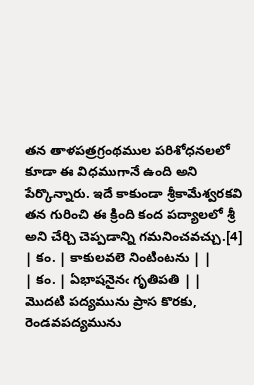తన తాళపత్రగ్రంథముల పరిశోధనలలో కూడా ఈ విధముగానే ఉంది అని పేర్కొన్నారు. ఇదే కాకుండా శ్రీకామేశ్వరకవి తన గురించి ఈ క్రింది కంద పద్యాలలో శ్రీ అని చేర్చి చెప్పడాన్ని గమనించవచ్చు.[4]
| కం. | కాకులవలె నింటింటను | |
| కం. | ఏభాషనైనఁ గృతిపతి | |
మొదటి పద్యమును ప్రాస కొరకు, రెండవపద్యమును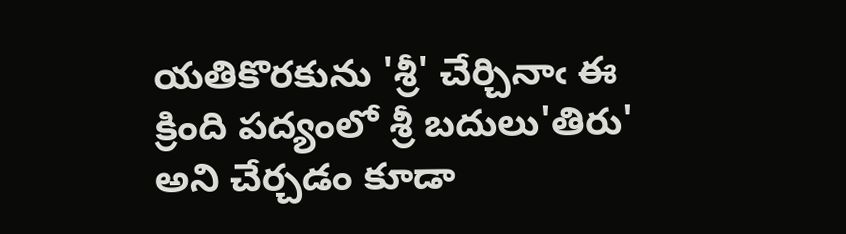యతికొరకును 'శ్రీ' చేర్చినాఁ ఈ క్రింది పద్యంలో శ్రీ బదులు'తిరు' అని చేర్చడం కూడా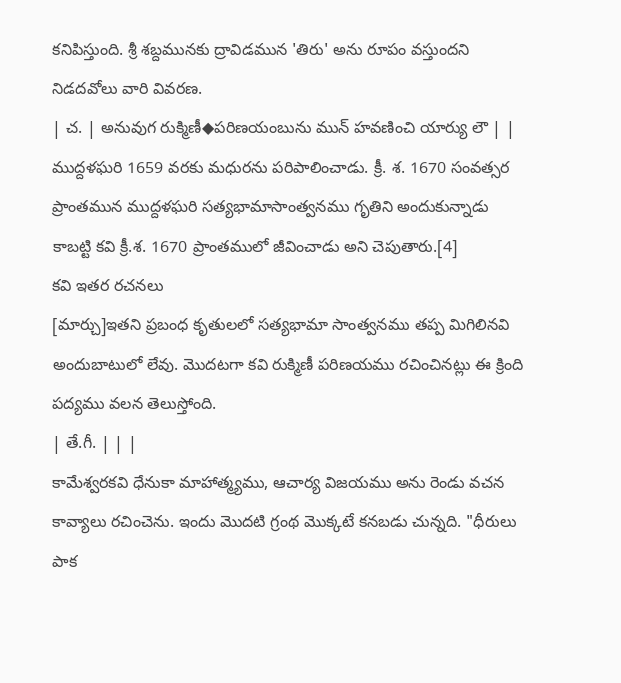కనిపిస్తుంది. శ్రీ శబ్దమునకు ద్రావిడమున 'తిరు' అను రూపం వస్తుందని నిడదవోలు వారి వివరణ.
| చ. | అనువుగ రుక్మిణీ◆పరిణయంబును మున్ హవణించి యార్యు లౌ | |
ముద్దళఘరి 1659 వరకు మధురను పరిపాలించాడు. క్రీ. శ. 1670 సంవత్సర ప్రాంతమున ముద్దళఘరి సత్యభామాసాంత్వనము గృతిని అందుకున్నాడు కాబట్టి కవి క్రీ.శ. 1670 ప్రాంతములో జీవించాడు అని చెపుతారు.[4]
కవి ఇతర రచనలు
[మార్చు]ఇతని ప్రబంధ కృతులలో సత్యభామా సాంత్వనము తప్ప మిగిలినవి అందుబాటులో లేవు. మొదటగా కవి రుక్మిణీ పరిణయము రచించినట్లు ఈ క్రింది పద్యము వలన తెలుస్తోంది.
| తే.గీ. | | |
కామేశ్వరకవి ధేనుకా మాహాత్మ్యము, ఆచార్య విజయము అను రెండు వచన కావ్యాలు రచించెను. ఇందు మొదటి గ్రంథ మొక్కటే కనబడు చున్నది. "ధీరులు పాక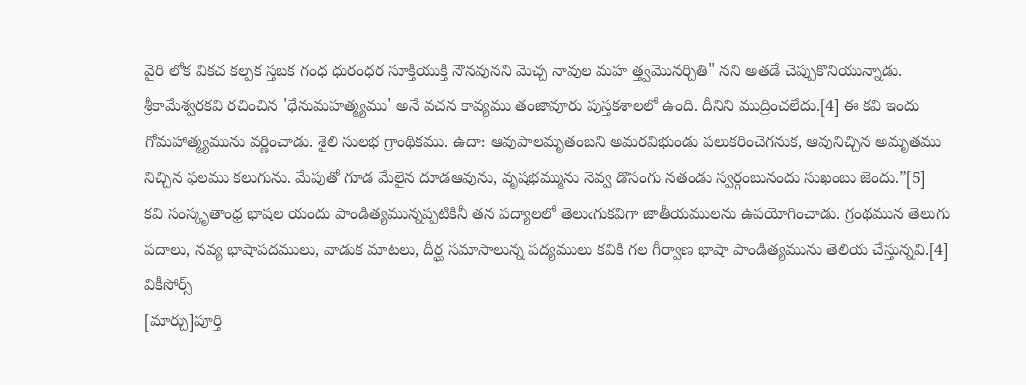వైరి లోక వికచ కల్పక స్తబక గంధ ధురంధర సూక్తియుక్తి నౌనవునని మెచ్చ నావుల మహ త్త్వమొనర్చితి" నని అతడే చెప్పుకొనియున్నాడు.
శ్రీకామేశ్వరకవి రచించిన 'ధేనుమహత్మ్యము' అనే వచన కావ్యము తంజావూరు పుస్తకశాలలో ఉంది. దీనిని ముద్రించలేదు.[4] ఈ కవి ఇందు గోమహాత్మ్యమును వర్ణించాడు. శైలి సులభ గ్రాంథికము. ఉదా: ఆవుపాలమృతంబని అమరవిభుండు పలుకరించెగనుక, ఆవునిచ్చిన అమృతము నిచ్చిన ఫలము కలుగును. మేపుతో గూడ మేలైన దూడఆవును, వృషభమ్మును నెవ్వ డొసంగు నతండు స్వర్గంబునందు సుఖంబు జెందు.”[5]
కవి సంస్కృతాంధ్ర భాషల యందు పాండిత్యమున్నప్పటికినీ తన పద్యాలలో తెలుఁగుకవిగా జాతీయములను ఉపయోగించాడు. గ్రంథమున తెలుగు పదాలు, నవ్య భాషాపదములు, వాడుక మాటలు, దీర్ఘ సమాసాలున్న పద్యములు కవికి గల గీర్వాణ భాషా పాండిత్యమును తెలియ చేస్తున్నవి.[4]
వికీసోర్స్
[మార్చు]పూర్తి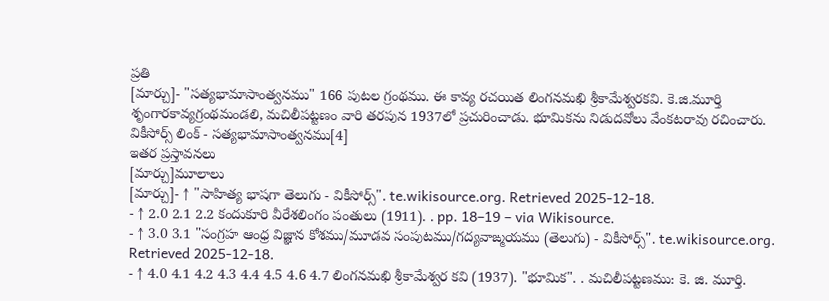ప్రతి
[మార్చు]- "సత్యభామాసాంత్వనము" 166 పుటల గ్రంథము. ఈ కావ్య రచయిత లింగనమఖి శ్రీకామేశ్వరకవి. కె.జి.మూర్తి శృంగారకావ్యగ్రంథమండలి, మచిలీపట్టణం వారి తరపున 1937లో ప్రచురించాడు. భూమికను నిడుదవోలు వేంకటరావు రచించారు.
వికీసోర్స్ లింక్ - సత్యభామాసాంత్వనము[4]
ఇతర ప్రస్తావనలు
[మార్చు]మూలాలు
[మార్చు]- ↑ "సాహిత్య భాషగా తెలుగు - వికీసోర్స్". te.wikisource.org. Retrieved 2025-12-18.
- ↑ 2.0 2.1 2.2 కందుకూరి వీరేశలింగం పంతులు (1911). . pp. 18–19 – via Wikisource.
- ↑ 3.0 3.1 "సంగ్రహ ఆంధ్ర విజ్ఞాన కోశము/మూడవ సంపుటము/గద్యవాఙ్మయము (తెలుగు) - వికీసోర్స్". te.wikisource.org. Retrieved 2025-12-18.
- ↑ 4.0 4.1 4.2 4.3 4.4 4.5 4.6 4.7 లింగనమఖి శ్రీకామేశ్వర కవి (1937). "భూమిక". . మచిలీపట్టణము: కె. జి. మూర్తి.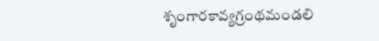శృంగారకావ్యగ్రంథమండలి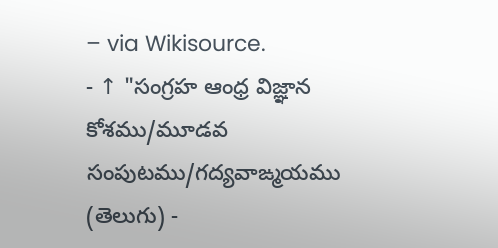– via Wikisource.
- ↑ "సంగ్రహ ఆంధ్ర విజ్ఞాన కోశము/మూడవ సంపుటము/గద్యవాఙ్మయము (తెలుగు) -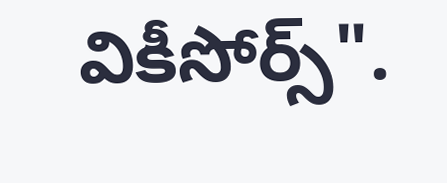వికీసోర్స్".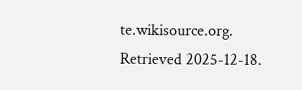te.wikisource.org. Retrieved 2025-12-18.